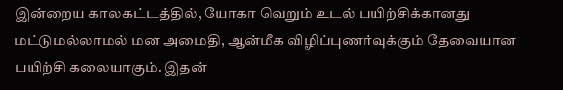இன்றைய காலகட்டத்தில், யோகா வெறும் உடல் பயிற்சிக்கானது மட்டுமல்லாமல் மன அமைதி, ஆன்மீக விழிப்புணர்வுக்கும் தேவையான பயிற்சி கலையாகும். இதன்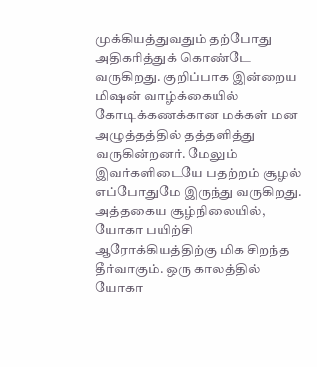முக்கியத்துவதும் தற்போது அதிகரித்துக் கொண்டே வருகிறது. குறிப்பாக இன்றைய மிஷன் வாழ்க்கையில் கோடிக்கணக்கான மக்கள் மன அழுத்தத்தில் தத்தளித்து வருகின்றனர். மேலும் இவர்களிடையே பதற்றம் சூழல் எப்போதுமே இருந்து வருகிறது. அத்தகைய சூழ்நிலையில், யோகா பயிற்சி ஆரோக்கியத்திற்கு மிக சிறந்த தீர்வாகும். ஒரு காலத்தில் யோகா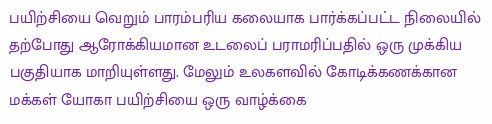பயிற்சியை வெறும் பாரம்பரிய கலையாக பார்க்கப்பட்ட நிலையில் தற்போது ஆரோக்கியமான உடலைப் பராமரிப்பதில் ஒரு முக்கிய பகுதியாக மாறியுள்ளது. மேலும் உலகளவில் கோடிக்கணக்கான மக்கள் யோகா பயிற்சியை ஒரு வாழ்க்கை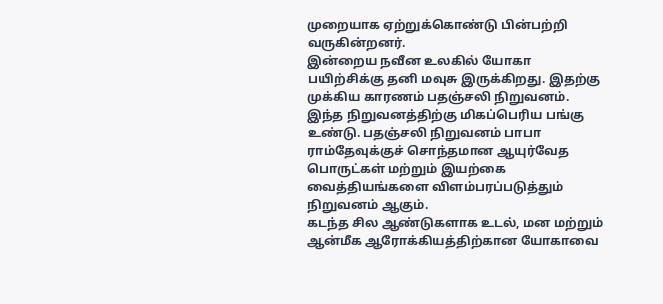முறையாக ஏற்றுக்கொண்டு பின்பற்றி வருகின்றனர்.
இன்றைய நவீன உலகில் யோகா பயிற்சிக்கு தனி மவுசு இருக்கிறது. இதற்கு முக்கிய காரணம் பதஞ்சலி நிறுவனம். இந்த நிறுவனத்திற்கு மிகப்பெரிய பங்கு உண்டு. பதஞ்சலி நிறுவனம் பாபா ராம்தேவுக்குச் சொந்தமான ஆயுர்வேத பொருட்கள் மற்றும் இயற்கை வைத்தியங்களை விளம்பரப்படுத்தும் நிறுவனம் ஆகும்.
கடந்த சில ஆண்டுகளாக உடல், மன மற்றும் ஆன்மீக ஆரோக்கியத்திற்கான யோகாவை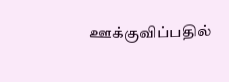ஊக்குவிப்பதில்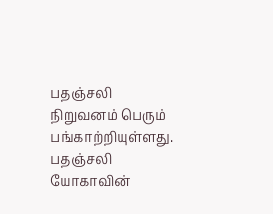பதஞ்சலி நிறுவனம் பெரும் பங்காற்றியுள்ளது.
பதஞ்சலி யோகாவின்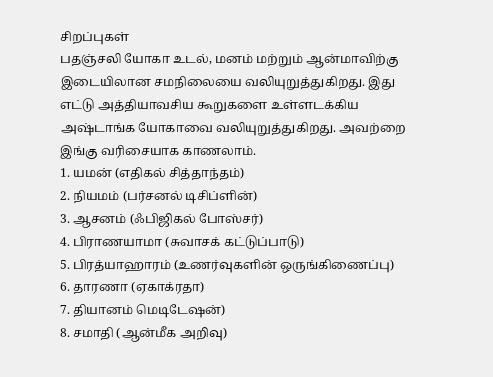சிறப்புகள்
பதஞ்சலி யோகா உடல், மனம் மற்றும் ஆன்மாவிற்கு இடையிலான சமநிலையை வலியுறுத்துகிறது. இது எட்டு அத்தியாவசிய கூறுகளை உள்ளடக்கிய அஷ்டாங்க யோகாவை வலியுறுத்துகிறது. அவற்றை இங்கு வரிசையாக காணலாம்.
1. யமன் (எதிகல் சித்தாந்தம்)
2. நியமம் (பர்சனல் டிசிப்ளின்)
3. ஆசனம் (ஃபிஜிகல் போஸ்சர்)
4. பிராணயாமா (சுவாசக் கட்டுப்பாடு)
5. பிரத்யாஹாரம் (உணர்வுகளின் ஒருங்கிணைப்பு)
6. தாரணா (ஏகாக்ரதா)
7. தியானம் மெடிடேஷன்)
8. சமாதி (ஆன்மீக அறிவு)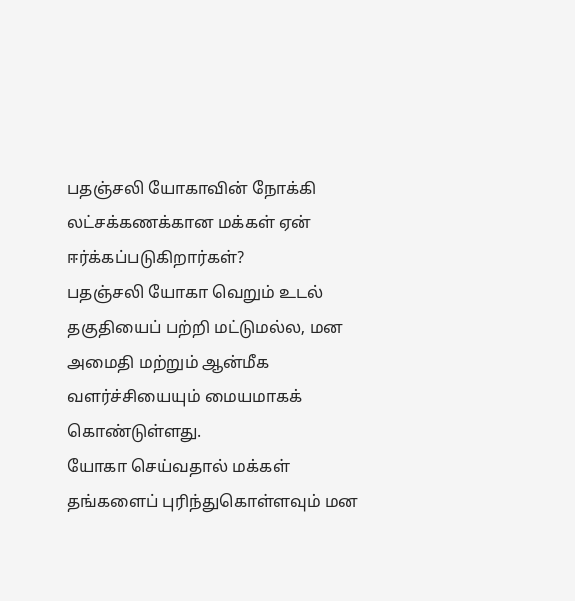பதஞ்சலி யோகாவின் நோக்கி லட்சக்கணக்கான மக்கள் ஏன் ஈர்க்கப்படுகிறார்கள்?
பதஞ்சலி யோகா வெறும் உடல் தகுதியைப் பற்றி மட்டுமல்ல, மன அமைதி மற்றும் ஆன்மீக வளர்ச்சியையும் மையமாகக் கொண்டுள்ளது.
யோகா செய்வதால் மக்கள் தங்களைப் புரிந்துகொள்ளவும் மன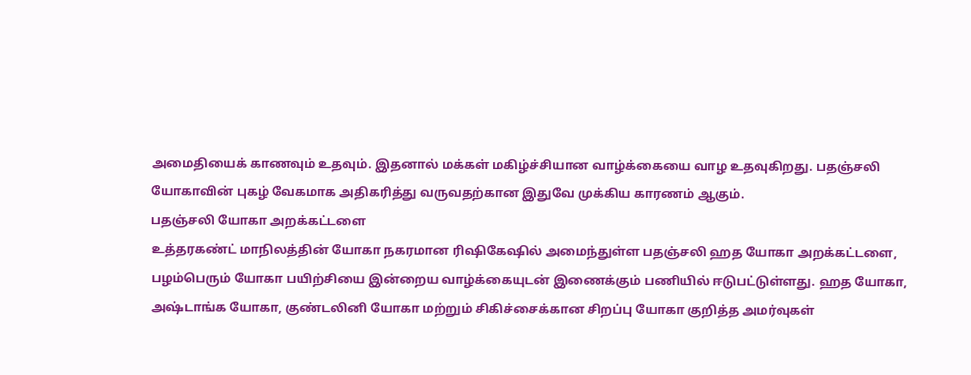அமைதியைக் காணவும் உதவும். இதனால் மக்கள் மகிழ்ச்சியான வாழ்க்கையை வாழ உதவுகிறது. பதஞ்சலி யோகாவின் புகழ் வேகமாக அதிகரித்து வருவதற்கான இதுவே முக்கிய காரணம் ஆகும்.
பதஞ்சலி யோகா அறக்கட்டளை
உத்தரகண்ட் மாநிலத்தின் யோகா நகரமான ரிஷிகேஷில் அமைந்துள்ள பதஞ்சலி ஹத யோகா அறக்கட்டளை, பழம்பெரும் யோகா பயிற்சியை இன்றைய வாழ்க்கையுடன் இணைக்கும் பணியில் ஈடுபட்டுள்ளது. ஹத யோகா, அஷ்டாங்க யோகா, குண்டலினி யோகா மற்றும் சிகிச்சைக்கான சிறப்பு யோகா குறித்த அமர்வுகள்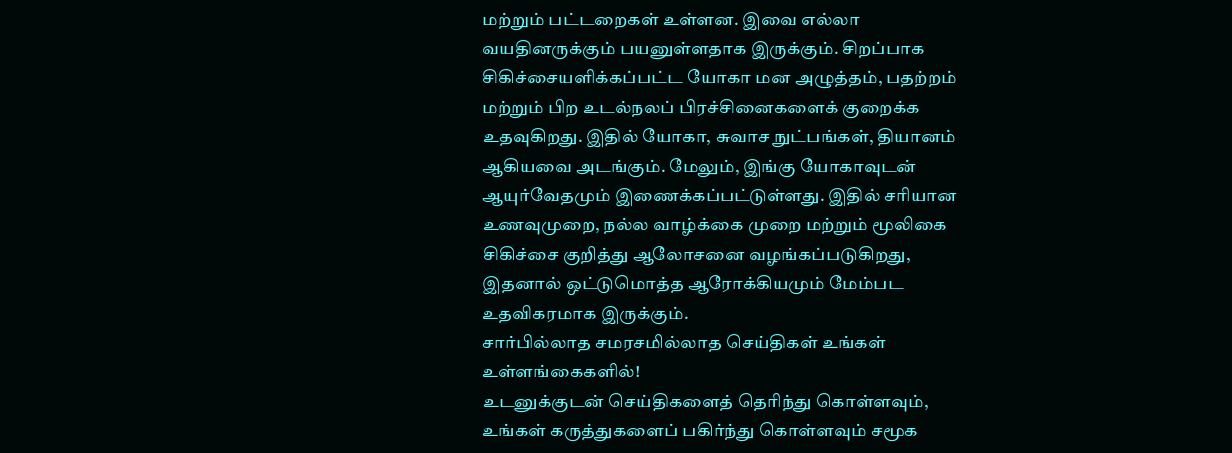மற்றும் பட்டறைகள் உள்ளன. இவை எல்லா வயதினருக்கும் பயனுள்ளதாக இருக்கும். சிறப்பாக சிகிச்சையளிக்கப்பட்ட யோகா மன அழுத்தம், பதற்றம் மற்றும் பிற உடல்நலப் பிரச்சினைகளைக் குறைக்க உதவுகிறது. இதில் யோகா, சுவாச நுட்பங்கள், தியானம் ஆகியவை அடங்கும். மேலும், இங்கு யோகாவுடன் ஆயுர்வேதமும் இணைக்கப்பட்டுள்ளது. இதில் சரியான உணவுமுறை, நல்ல வாழ்க்கை முறை மற்றும் மூலிகை சிகிச்சை குறித்து ஆலோசனை வழங்கப்படுகிறது, இதனால் ஒட்டுமொத்த ஆரோக்கியமும் மேம்பட உதவிகரமாக இருக்கும்.
சார்பில்லாத சமரசமில்லாத செய்திகள் உங்கள் உள்ளங்கைகளில்!
உடனுக்குடன் செய்திகளைத் தெரிந்து கொள்ளவும், உங்கள் கருத்துகளைப் பகிர்ந்து கொள்ளவும் சமூக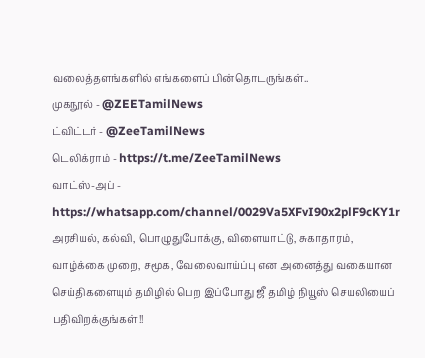வலைத்தளங்களில் எங்களைப் பின்தொடருங்கள்..
முகநூல் - @ZEETamilNews
ட்விட்டர் - @ZeeTamilNews
டெலிக்ராம் - https://t.me/ZeeTamilNews
வாட்ஸ்-அப் - https://whatsapp.com/channel/0029Va5XFvI90x2plF9cKY1r
அரசியல், கல்வி, பொழுதுபோக்கு, விளையாட்டு, சுகாதாரம், வாழ்க்கை முறை, சமூக, வேலைவாய்ப்பு என அனைத்து வகையான செய்திகளையும் தமிழில் பெற இப்போது ஜீ தமிழ் நியூஸ் செயலியைப் பதிவிறக்குங்கள்!!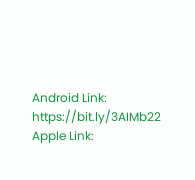Android Link: https://bit.ly/3AIMb22
Apple Link: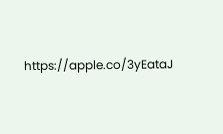https://apple.co/3yEataJ